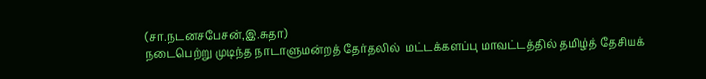(சா.நடனசபேசன்,இ.சுதா)
நடைபெற்று முடிந்த நாடாளுமன்றத் தேர்தலில்  மட்டக்களப்பு மாவட்டத்தில் தமிழ்த் தேசியக்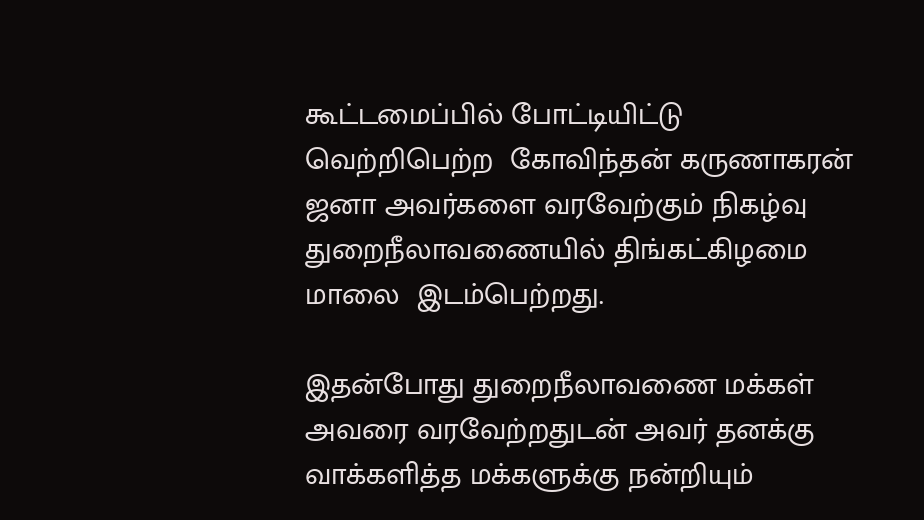கூட்டமைப்பில் போட்டியிட்டு  வெற்றிபெற்ற  கோவிந்தன் கருணாகரன் ஜனா அவர்களை வரவேற்கும் நிகழ்வு துறைநீலாவணையில் திங்கட்கிழமை மாலை  இடம்பெற்றது.

இதன்போது துறைநீலாவணை மக்கள் அவரை வரவேற்றதுடன் அவர் தனக்கு வாக்களித்த மக்களுக்கு நன்றியும்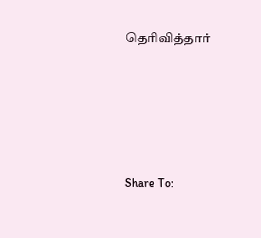தெரிவித்தார்








Share To: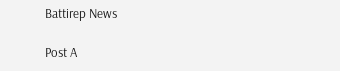Battirep News

Post A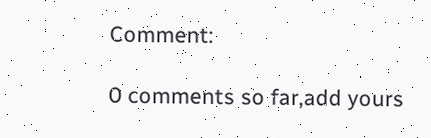Comment:

0 comments so far,add yours